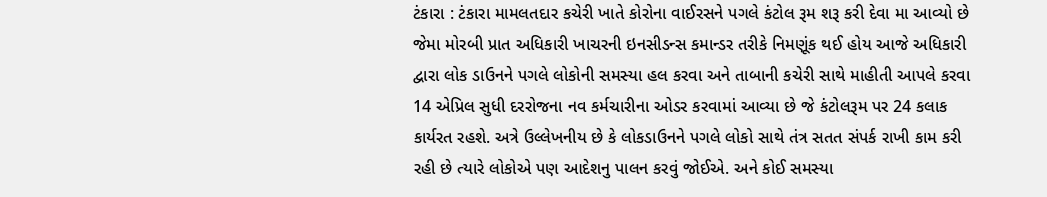ટંકારા : ટંકારા મામલતદાર કચેરી ખાતે કોરોના વાઈરસને પગલે કંટોલ રૂમ શરૂ કરી દેવા મા આવ્યો છે જેમા મોરબી પ્રાત અધિકારી ખાચરની ઇનસીડન્સ કમાન્ડર તરીકે નિમણૂંક થઈ હોય આજે અધિકારી દ્વારા લોક ડાઉનને પગલે લોકોની સમસ્યા હલ કરવા અને તાબાની કચેરી સાથે માહીતી આપલે કરવા 14 એપ્રિલ સુધી દરરોજના નવ કર્મચારીના ઓડર કરવામાં આવ્યા છે જે કંટોલરૂમ પર 24 કલાક કાર્યરત રહશે. અત્રે ઉલ્લેખનીય છે કે લોકડાઉનને પગલે લોકો સાથે તંત્ર સતત સંપર્ક રાખી કામ કરી રહી છે ત્યારે લોકોએ પણ આદેશનુ પાલન કરવું જોઈએ. અને કોઈ સમસ્યા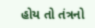હોય તો તંત્રનો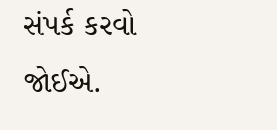સંપર્ક કરવો જોઈએ.